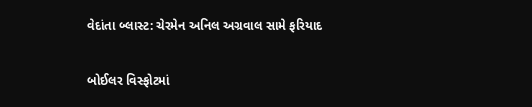વેદાંતા બ્લાસ્ટ: ચેરમેન અનિલ અગ્રવાલ સામે ફરિયાદ

બોઈલર વિસ્ફોટમાં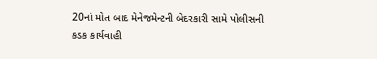20નાં મોત બાદ મેનેજમેન્ટની બેદરકારી સામે પોલીસની કડક કાર્યવાહી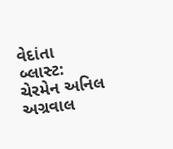વેદાંતા બ્લાસ્ટ: ચેરમેન અનિલ અગ્રવાલ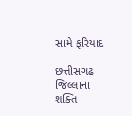સામે ફરિયાદ

છત્તીસગઢ જિલ્લાના શક્તિ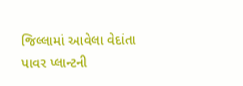જિલ્લામાં આવેલા વેદાંતા પાવર પ્લાન્ટની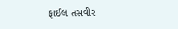ફાઈલ તસવીર